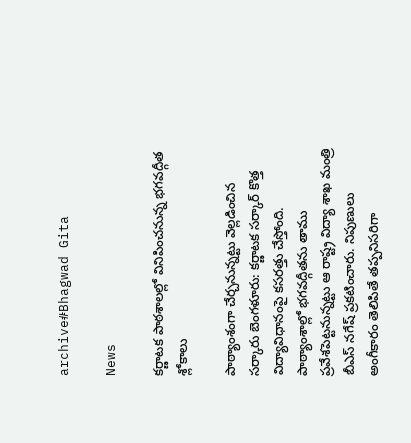archive#Bhagwad Gita

News

కర్ణాటక పాఠశాలల్లో వినిపించనున్న భగవద్గీత శ్లోకాలు

పాఠ్యాంశంగా చేర్చనున్నట్టు వెల్లడించిన సర్కారు బెంగ‌ళూరు: కర్ణాటక సర్కార్ కొత్త విద్యావిధానంపై కసరత్తు చేస్తోంది. పాఠ్యాంశాల్లో భగవద్గీతను తాము ప్రవేశపెట్టనున్నట్టు ఆ రాష్ట్ర విద్యా శాఖ మంత్రి బీఎస్ నగేష్ ప్రకటించారు. నిపుణులు అంగీకారం తెలిపితే తప్పనిసరిగా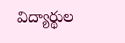విద్యార్థుల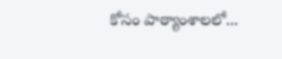కోసం పాఠ్యాంశాలలో...